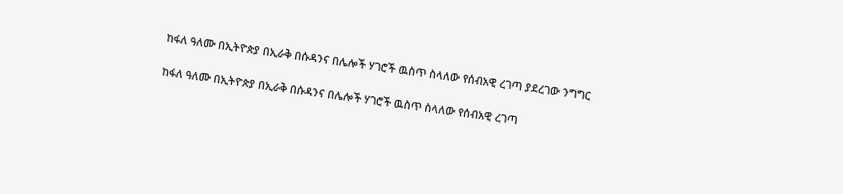ከፋለ ዓለሙ በኢትዮጵያ በኢራቅ በሱዳንና በሌሎች ሃገሮች ዉስጥ ስላለው የሰብአዊ ረገጣ ያደረገው ንግግር

ከፋለ ዓለሙ በኢትዮጵያ በኢራቅ በሱዳንና በሌሎች ሃገሮች ዉስጥ ስላለው የሰብአዊ ረገጣ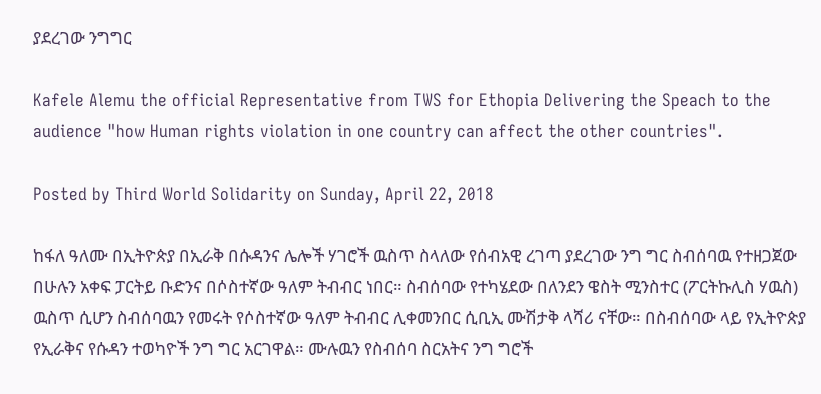ያደረገው ንግግር

Kafele Alemu the official Representative from TWS for Ethopia Delivering the Speach to the audience "how Human rights violation in one country can affect the other countries".

Posted by Third World Solidarity on Sunday, April 22, 2018

ከፋለ ዓለሙ በኢትዮጵያ በኢራቅ በሱዳንና ሌሎች ሃገሮች ዉስጥ ስላለው የሰብአዊ ረገጣ ያደረገው ንግ ግር ስብሰባዉ የተዘጋጀው በሁሉን አቀፍ ፓርትይ ቡድንና በሶስተኛው ዓለም ትብብር ነበር። ስብሰባው የተካሄደው በለንደን ዌስት ሚንስተር (ፖርትኩሊስ ሃዉስ) ዉስጥ ሲሆን ስብሰባዉን የመሩት የሶስተኛው ዓለም ትብብር ሊቀመንበር ሲቢኢ ሙሽታቅ ላሻሪ ናቸው። በስብሰባው ላይ የኢትዮጵያ የኢራቅና የሱዳን ተወካዮች ንግ ግር አርገዋል። ሙሉዉን የስብሰባ ስርአትና ንግ ግሮች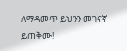ለማዳመጥ ይህንን መገናኛ ይጠቅሙ!